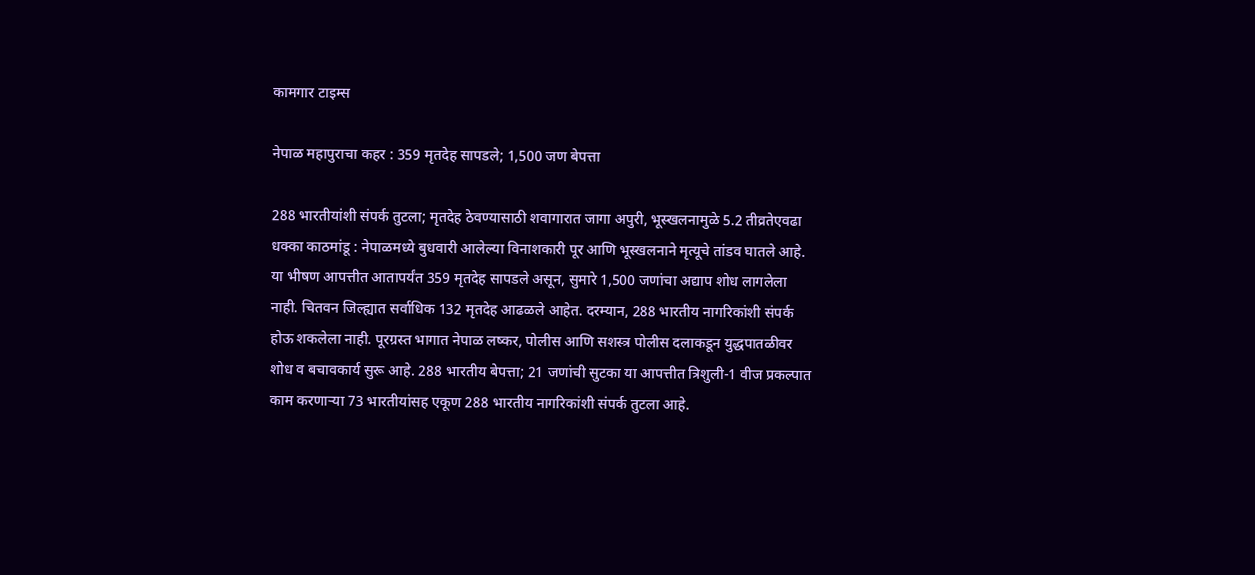कामगार टाइम्स

नेपाळ महापुराचा कहर : 359 मृतदेह सापडले; 1,500 जण बेपत्ता

288 भारतीयांशी संपर्क तुटला; मृतदेह ठेवण्यासाठी शवागारात जागा अपुरी, भूस्खलनामुळे 5.2 तीव्रतेएवढा धक्का काठमांडू : नेपाळमध्ये बुधवारी आलेल्या विनाशकारी पूर आणि भूस्खलनाने मृत्यूचे तांडव घातले आहे. या भीषण आपत्तीत आतापर्यंत 359 मृतदेह सापडले असून, सुमारे 1,500 जणांचा अद्याप शोध लागलेला नाही. चितवन जिल्ह्यात सर्वाधिक 132 मृतदेह आढळले आहेत. दरम्यान, 288 भारतीय नागरिकांशी संपर्क होऊ शकलेला नाही. पूरग्रस्त भागात नेपाळ लष्कर, पोलीस आणि सशस्त्र पोलीस दलाकडून युद्धपातळीवर शोध व बचावकार्य सुरू आहे. 288 भारतीय बेपत्ता; 21 जणांची सुटका या आपत्तीत त्रिशुली-1 वीज प्रकल्पात काम करणाऱ्या 73 भारतीयांसह एकूण 288 भारतीय नागरिकांशी संपर्क तुटला आहे.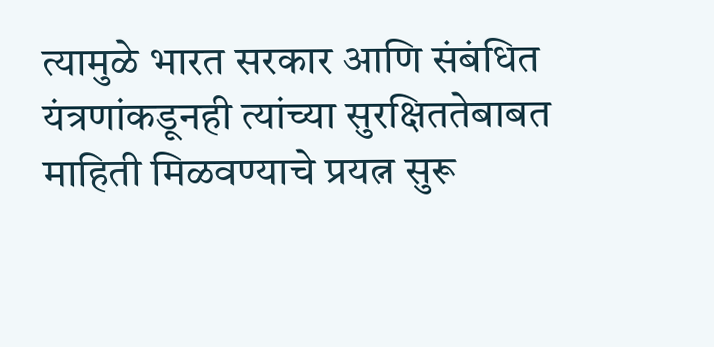त्यामुळे भारत सरकार आणि संबंधित यंत्रणांकडूनही त्यांच्या सुरक्षिततेबाबत माहिती मिळवण्याचे प्रयत्न सुरू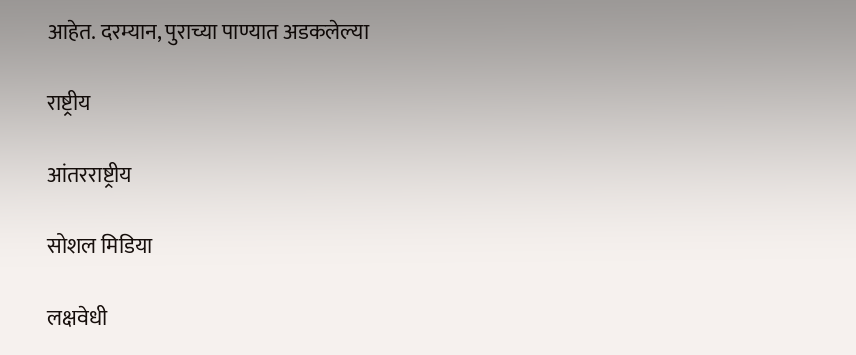आहेत. दरम्यान, पुराच्या पाण्यात अडकलेल्या

राष्ट्रीय

आंतरराष्ट्रीय

सोशल मिडिया

लक्षवेधी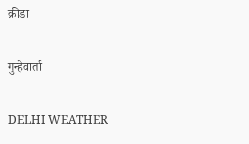क्रीडा

गुन्हेवार्ता

DELHI WEATHER